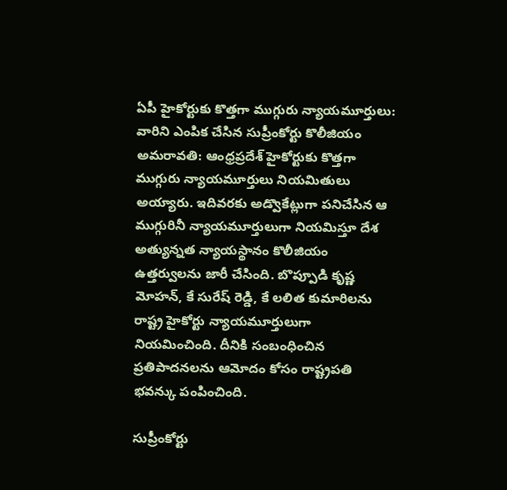ఏపీ హైకోర్టుకు కొత్తగా ముగ్గురు న్యాయమూర్తులు: వారిని ఎంపిక చేసిన సుప్రీంకోర్టు కొలీజియం
అమరావతి: ఆంధ్రప్రదేశ్ హైకోర్టుకు కొత్తగా ముగ్గురు న్యాయమూర్తులు నియమితులు అయ్యారు. ఇదివరకు అడ్వొకేట్లుగా పనిచేసిన ఆ ముగ్గురినీ న్యాయమూర్తులుగా నియమిస్తూ దేశ అత్యున్నత న్యాయస్థానం కొలీజియం ఉత్తర్వులను జారీ చేసింది. బొప్పూడి కృష్ణ మోహన్, కే సురేష్ రెడ్డి, కే లలిత కుమారిలను రాష్ట్ర హైకోర్టు న్యాయమూర్తులుగా నియమించింది. దీనికి సంబంధించిన ప్రతిపాదనలను ఆమోదం కోసం రాష్ట్రపతి భవన్కు పంపించింది.

సుప్రీంకోర్టు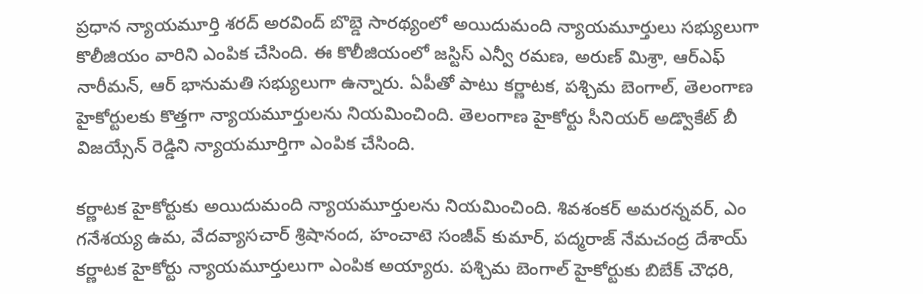ప్రధాన న్యాయమూర్తి శరద్ అరవింద్ బొబ్డె సారథ్యంలో అయిదుమంది న్యాయమూర్తులు సభ్యులుగా కొలీజియం వారిని ఎంపిక చేసింది. ఈ కొలీజియంలో జస్టిస్ ఎన్వీ రమణ, అరుణ్ మిశ్రా, ఆర్ఎఫ్ నారీమన్, ఆర్ భానుమతి సభ్యులుగా ఉన్నారు. ఏపీతో పాటు కర్ణాటక, పశ్చిమ బెంగాల్, తెలంగాణ హైకోర్టులకు కొత్తగా న్యాయమూర్తులను నియమించింది. తెలంగాణ హైకోర్టు సీనియర్ అడ్వొకేట్ బీ విజయ్సేన్ రెడ్డిని న్యాయమూర్తిగా ఎంపిక చేసింది.

కర్ణాటక హైకోర్టుకు అయిదుమంది న్యాయమూర్తులను నియమించింది. శివశంకర్ అమరన్నవర్, ఎం గనేశయ్య ఉమ, వేదవ్యాసచార్ శ్రిషానంద, హంచాటె సంజీవ్ కుమార్, పద్మరాజ్ నేమచంద్ర దేశాయ్ కర్ణాటక హైకోర్టు న్యాయమూర్తులుగా ఎంపిక అయ్యారు. పశ్చిమ బెంగాల్ హైకోర్టుకు బిబేక్ చౌధరి,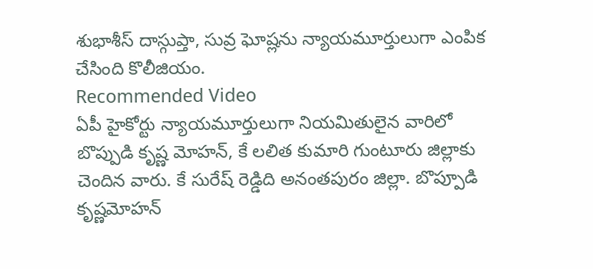శుభాశీస్ దాస్గుప్తా, సువ్ర ఘోష్లను న్యాయమూర్తులుగా ఎంపిక చేసింది కొలీజియం.
Recommended Video
ఏపీ హైకోర్టు న్యాయమూర్తులుగా నియమితులైన వారిలో బొప్పుడి కృష్ణ మోహన్, కే లలిత కుమారి గుంటూరు జిల్లాకు చెందిన వారు. కే సురేష్ రెడ్డిది అనంతపురం జిల్లా. బొప్పూడి కృష్ణమోహన్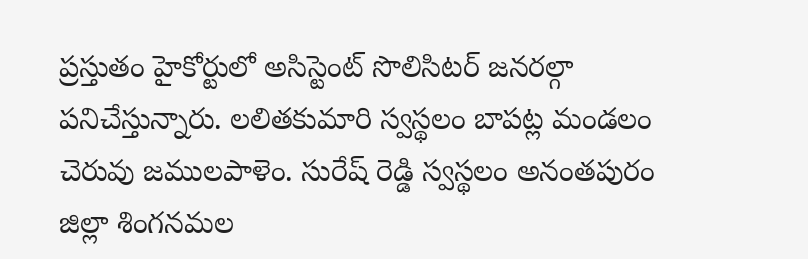ప్రస్తుతం హైకోర్టులో అసిస్టెంట్ సొలిసిటర్ జనరల్గా పనిచేస్తున్నారు. లలితకుమారి స్వస్థలం బాపట్ల మండలం చెరువు జములపాళెం. సురేష్ రెడ్డి స్వస్థలం అనంతపురం జిల్లా శింగనమల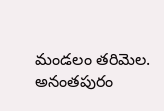మండలం తరిమెల. అనంతపురం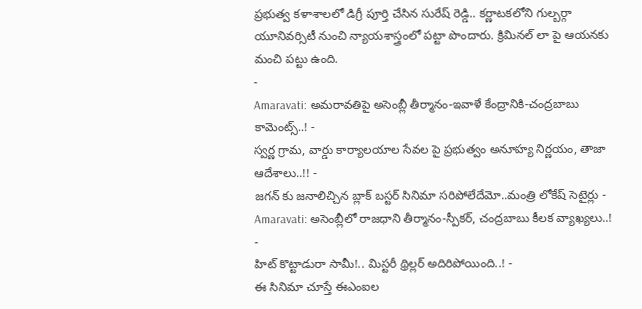ప్రభుత్వ కళాశాలలో డిగ్రీ పూర్తి చేసిన సురేష్ రెడ్డి.. కర్ణాటకలోని గుల్బర్గా యూనివర్సిటీ నుంచి న్యాయశాస్త్రంలో పట్టా పొందారు. క్రిమినల్ లా పై ఆయనకు మంచి పట్టు ఉంది.
-
Amaravati: అమరావతిపై అసెంబ్లీ తీర్మానం-ఇవాళే కేంద్రానికి-చంద్రబాబు కామెంట్స్..! -
స్వర్ణ గ్రామ, వార్డు కార్యాలయాల సేవల పై ప్రభుత్వం అనూహ్య నిర్ణయం, తాజా ఆదేశాలు..!! -
జగన్ కు జనాలిచ్చిన బ్లాక్ బస్టర్ సినిమా సరిపోలేదేమో..మంత్రి లోకేష్ సెటైర్లు -
Amaravati: అసెంబ్లీలో రాజధాని తీర్మానం-స్పీకర్, చంద్రబాబు కీలక వ్యాఖ్యలు..! -
హిట్ కొట్టాడురా సామీ!.. మిస్టరీ థ్రిల్లర్ అదిరిపోయింది..! -
ఈ సినిమా చూస్తే ఈఎంఐల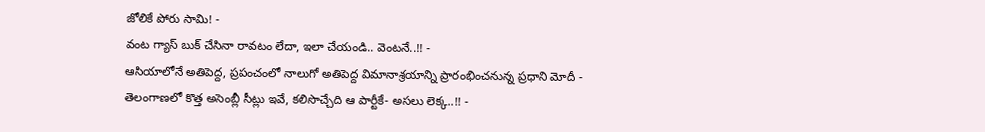జోలికే పోరు సామి! -
వంట గ్యాస్ బుక్ చేసినా రావటం లేదా, ఇలా చేయండి.. వెంటనే..!! -
ఆసియాలోనే అతిపెద్ద, ప్రపంచంలో నాలుగో అతిపెద్ద విమానాశ్రయాన్ని ప్రారంభించనున్న ప్రధాని మోదీ -
తెలంగాణలో కొత్త అసెంబ్లీ సీట్లు ఇవే, కలిసొచ్చేది ఆ పార్టీకే- అసలు లెక్క..!! -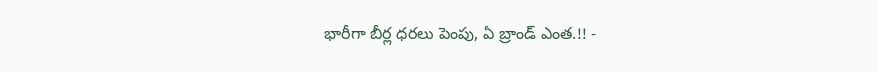భారీగా బీర్ల ధరలు పెంపు, ఏ బ్రాండ్ ఎంత.!! -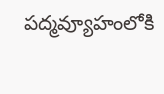పద్మవ్యూహంలోకి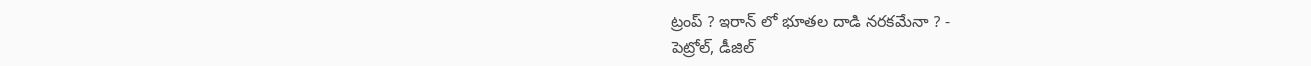ట్రంప్ ? ఇరాన్ లో భూతల దాడి నరకమేనా ? -
పెట్రోల్, డీజిల్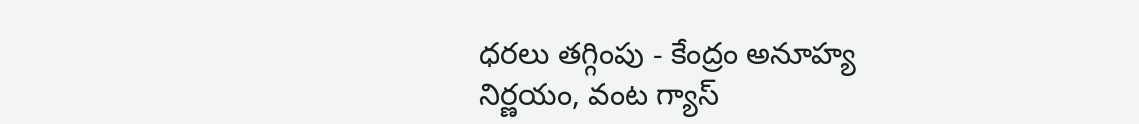ధరలు తగ్గింపు - కేంద్రం అనూహ్య నిర్ణయం, వంట గ్యాస్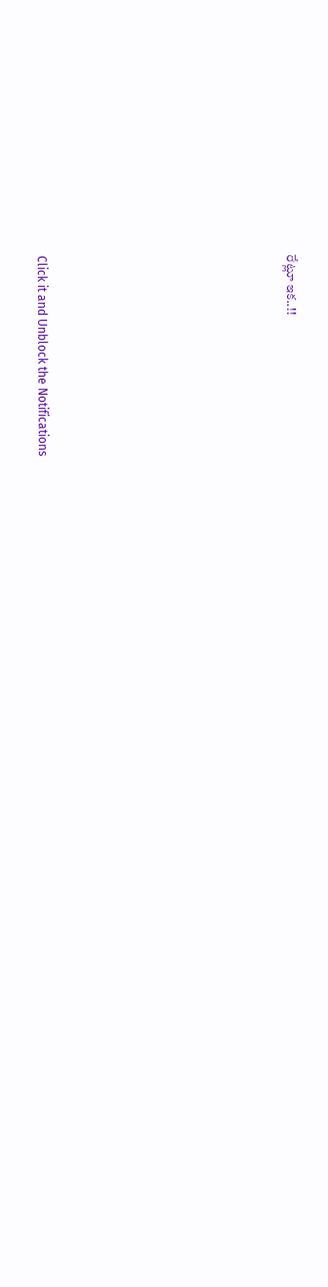రేట్లూ ఇక..!!












Click it and Unblock the Notifications